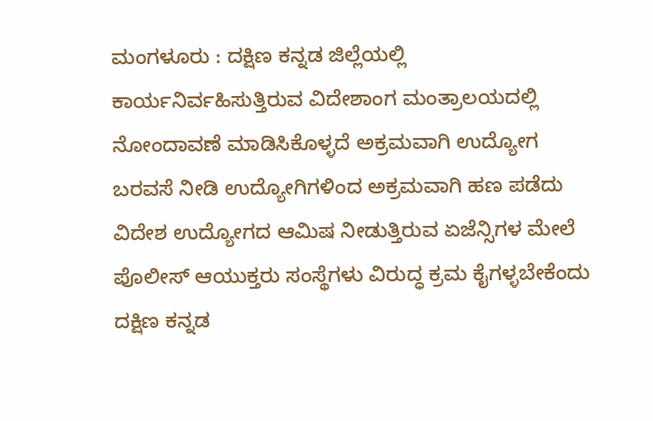ಮಂಗಳೂರು : ದಕ್ಷಿಣ ಕನ್ನಡ ಜಿಲ್ಲೆಯಲ್ಲಿ ಕಾರ್ಯನಿರ್ವಹಿಸುತ್ತಿರುವ ವಿದೇಶಾಂಗ ಮಂತ್ರಾಲಯದಲ್ಲಿ ನೋಂದಾವಣೆ ಮಾಡಿಸಿಕೊಳ್ಳದೆ ಅಕ್ರಮವಾಗಿ ಉದ್ಯೋಗ ಬರವಸೆ ನೀಡಿ ಉದ್ಯೋಗಿಗಳಿಂದ ಅಕ್ರಮವಾಗಿ ಹಣ ಪಡೆದು ವಿದೇಶ ಉದ್ಯೋಗದ ಆಮಿಷ ನೀಡುತ್ತಿರುವ ಏಜೆನ್ಸಿಗಳ ಮೇಲೆ ಪೊಲೀಸ್ ಆಯುಕ್ತರು ಸಂಸ್ಥೆಗಳು ವಿರುದ್ಧ ಕ್ರಮ ಕೈಗಳ್ಳಬೇಕೆಂದು ದಕ್ಷಿಣ ಕನ್ನಡ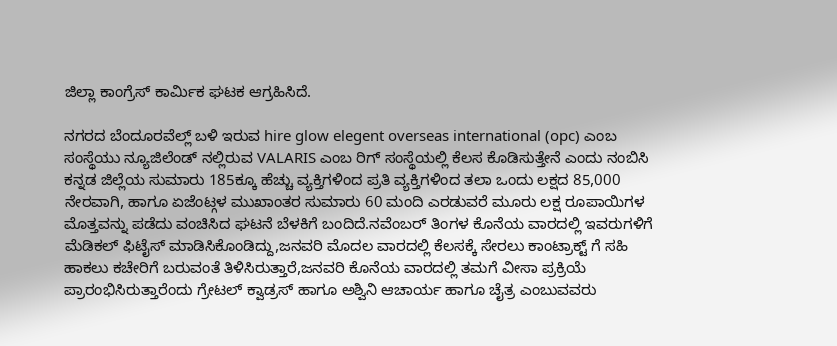ಜಿಲ್ಲಾ ಕಾಂಗ್ರೆಸ್ ಕಾರ್ಮಿಕ ಘಟಕ ಆಗ್ರಹಿಸಿದೆ.

ನಗರದ ಬೆಂದೂರವೆಲ್ಲ್ ಬಳಿ ಇರುವ hire glow elegent overseas international (opc) ಎಂಬ ಸಂಸ್ಥೆಯು ನ್ಯೂಜಿಲೆಂಡ್ ನಲ್ಲಿರುವ VALARIS ಎಂಬ ರಿಗ್ ಸಂಸ್ಥೆಯಲ್ಲಿ ಕೆಲಸ ಕೊಡಿಸುತ್ತೇನೆ ಎಂದು ನಂಬಿಸಿ ಕನ್ನಡ ಜಿಲ್ಲೆಯ ಸುಮಾರು 185ಕ್ಕೂ ಹೆಚ್ಚು ವ್ಯಕ್ತಿಗಳಿಂದ ಪ್ರತಿ ವ್ಯಕ್ತಿಗಳಿಂದ ತಲಾ ಒಂದು ಲಕ್ಷದ 85,000 ನೇರವಾಗಿ, ಹಾಗೂ ಏಜೆಂಟ್ಗಳ ಮುಖಾಂತರ ಸುಮಾರು 60 ಮಂದಿ ಎರಡುವರೆ ಮೂರು ಲಕ್ಷ ರೂಪಾಯಿಗಳ ಮೊತ್ತವನ್ನು ಪಡೆದು ವಂಚಿಸಿದ ಘಟನೆ ಬೆಳಕಿಗೆ ಬಂದಿದೆ.ನವೆಂಬರ್ ತಿಂಗಳ ಕೊನೆಯ ವಾರದಲ್ಲಿ ಇವರುಗಳಿಗೆ ಮೆಡಿಕಲ್ ಫಿಟೈಸ್ ಮಾಡಿಸಿಕೊಂಡಿದ್ದು,ಜನವರಿ ಮೊದಲ ವಾರದಲ್ಲಿ ಕೆಲಸಕ್ಕೆ ಸೇರಲು ಕಾಂಟ್ರಾಕ್ಟ್ ಗೆ ಸಹಿ ಹಾಕಲು ಕಚೇರಿಗೆ ಬರುವಂತೆ ತಿಳಿಸಿರುತ್ತಾರೆ,ಜನವರಿ ಕೊನೆಯ ವಾರದಲ್ಲಿ ತಮಗೆ ವೀಸಾ ಪ್ರಕ್ರಿಯೆ ಪ್ರಾರಂಭಿಸಿರುತ್ತಾರೆಂದು ಗ್ರೇಟಲ್ ಕ್ವಾಡ್ರಸ್ ಹಾಗೂ ಅಶ್ವಿನಿ ಆಚಾರ್ಯ ಹಾಗೂ ಚೈತ್ರ ಎಂಬುವವರು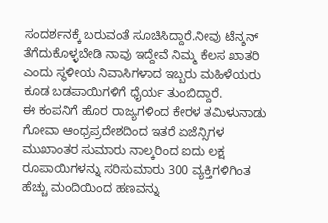ಸಂದರ್ಶನಕ್ಕೆ ಬರುವಂತೆ ಸೂಚಿಸಿದ್ದಾರೆ.ನೀವು ಟೆನ್ಶನ್ ತೆಗೆದುಕೊಳ್ಳಬೇಡಿ ನಾವು ಇದ್ದೇವೆ ನಿಮ್ಮ ಕೆಲಸ ಖಾತರಿ ಎಂದು ಸ್ಥಳೀಯ ನಿವಾಸಿಗಳಾದ ಇಬ್ಬರು ಮಹಿಳೆಯರು ಕೂಡ ಬಡಪಾಯಿಗಳಿಗೆ ಧೈರ್ಯ ತುಂಬಿದ್ದಾರೆ.
ಈ ಕಂಪನಿಗೆ ಹೊರ ರಾಜ್ಯಗಳಿಂದ ಕೇರಳ ತಮಿಳುನಾಡು ಗೋವಾ ಆಂಧ್ರಪ್ರದೇಶದಿಂದ ಇತರೆ ಏಜೆನ್ಸಿಗಳ ಮುಖಾಂತರ ಸುಮಾರು ನಾಲ್ಕರಿಂದ ಐದು ಲಕ್ಷ ರೂಪಾಯಿಗಳನ್ನು ಸರಿಸುಮಾರು 300 ವ್ಯಕ್ತಿಗಳಿಗಿಂತ ಹೆಚ್ಚು ಮಂದಿಯಿಂದ ಹಣವನ್ನು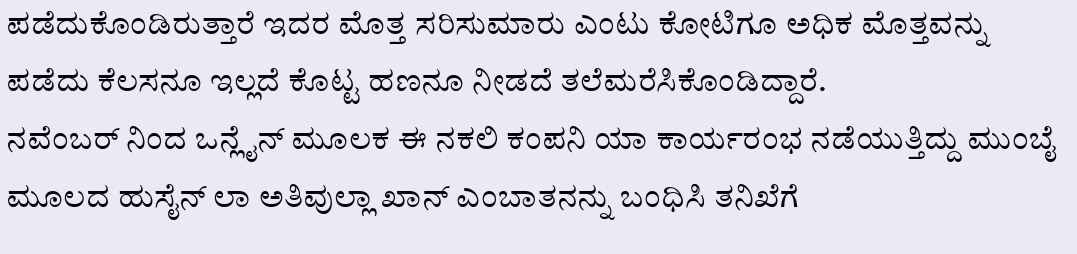ಪಡೆದುಕೊಂಡಿರುತ್ತಾರೆ ಇದರ ಮೊತ್ತ ಸರಿಸುಮಾರು ಎಂಟು ಕೋಟಿಗೂ ಅಧಿಕ ಮೊತ್ತವನ್ನು ಪಡೆದು ಕೆಲಸನೂ ಇಲ್ಲದೆ ಕೊಟ್ಟ ಹಣನೂ ನೀಡದೆ ತಲೆಮರೆಸಿಕೊಂಡಿದ್ದಾರೆ.
ನವೆಂಬರ್ ನಿಂದ ಒನ್ಲೈನ್ ಮೂಲಕ ಈ ನಕಲಿ ಕಂಪನಿ ಯಾ ಕಾರ್ಯರಂಭ ನಡೆಯುತ್ತಿದ್ದು ಮುಂಬೈ ಮೂಲದ ಹುಸೈನ್ ಲಾ ಅತಿವುಲ್ಲಾ ಖಾನ್ ಎಂಬಾತನನ್ನು ಬಂಧಿಸಿ ತನಿಖೆಗೆ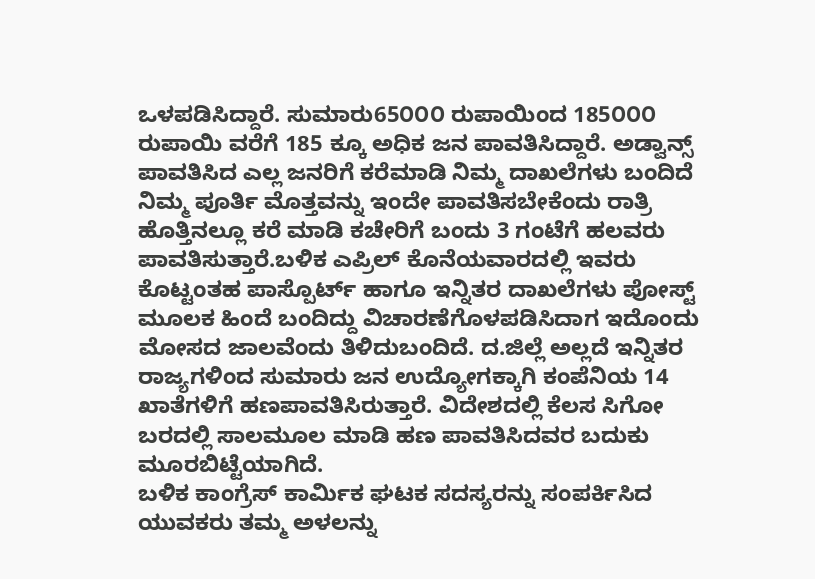ಒಳಪಡಿಸಿದ್ದಾರೆ. ಸುಮಾರು65೦೦೦ ರುಪಾಯಿಂದ 185೦೦೦ ರುಪಾಯಿ ವರೆಗೆ 185 ಕ್ಕೂ ಅಧಿಕ ಜನ ಪಾವತಿಸಿದ್ದಾರೆ. ಅಡ್ವಾನ್ಸ್ ಪಾವತಿಸಿದ ಎಲ್ಲ ಜನರಿಗೆ ಕರೆಮಾಡಿ ನಿಮ್ಮ ದಾಖಲೆಗಳು ಬಂದಿದೆ ನಿಮ್ಮ ಪೂರ್ತಿ ಮೊತ್ತವನ್ನು ಇಂದೇ ಪಾವತಿಸಬೇಕೆಂದು ರಾತ್ರಿ ಹೊತ್ತಿನಲ್ಲೂ ಕರೆ ಮಾಡಿ ಕಚೇರಿಗೆ ಬಂದು 3 ಗಂಟೆಗೆ ಹಲವರು ಪಾವತಿಸುತ್ತಾರೆ.ಬಳಿಕ ಎಪ್ರಿಲ್ ಕೊನೆಯವಾರದಲ್ಲಿ ಇವರು ಕೊಟ್ಟಂತಹ ಪಾಸ್ಪೊರ್ಟ್ ಹಾಗೂ ಇನ್ನಿತರ ದಾಖಲೆಗಳು ಪೋಸ್ಟ್ ಮೂಲಕ ಹಿಂದೆ ಬಂದಿದ್ದು ವಿಚಾರಣೆಗೊಳಪಡಿಸಿದಾಗ ಇದೊಂದು ಮೋಸದ ಜಾಲವೆಂದು ತಿಳಿದುಬಂದಿದೆ. ದ.ಜಿಲ್ಲೆ ಅಲ್ಲದೆ ಇನ್ನಿತರ ರಾಜ್ಯಗಳಿಂದ ಸುಮಾರು ಜನ ಉದ್ಯೋಗಕ್ಕಾಗಿ ಕಂಪೆನಿಯ 14 ಖಾತೆಗಳಿಗೆ ಹಣಪಾವತಿಸಿರುತ್ತಾರೆ. ವಿದೇಶದಲ್ಲಿ ಕೆಲಸ ಸಿಗೋ ಬರದಲ್ಲಿ ಸಾಲಮೂಲ ಮಾಡಿ ಹಣ ಪಾವತಿಸಿದವರ ಬದುಕು ಮೂರಬಿಟ್ಟೆಯಾಗಿದೆ.
ಬಳಿಕ ಕಾಂಗ್ರೆಸ್ ಕಾರ್ಮಿಕ ಘಟಕ ಸದಸ್ಯರನ್ನು ಸಂಪರ್ಕಿಸಿದ ಯುವಕರು ತಮ್ಮ ಅಳಲನ್ನು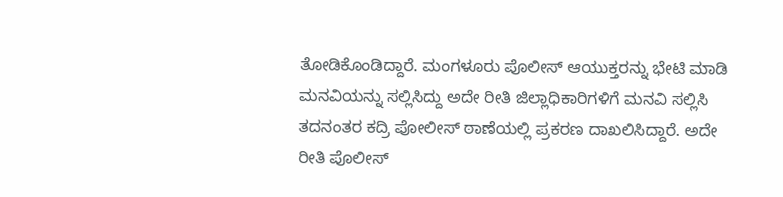ತೋಡಿಕೊಂಡಿದ್ದಾರೆ. ಮಂಗಳೂರು ಪೊಲೀಸ್ ಆಯುಕ್ತರನ್ನು ಭೇಟಿ ಮಾಡಿ ಮನವಿಯನ್ನು ಸಲ್ಲಿಸಿದ್ದು ಅದೇ ರೀತಿ ಜಿಲ್ಲಾಧಿಕಾರಿಗಳಿಗೆ ಮನವಿ ಸಲ್ಲಿಸಿ ತದನಂತರ ಕದ್ರಿ ಪೋಲೀಸ್ ಠಾಣೆಯಲ್ಲಿ ಪ್ರಕರಣ ದಾಖಲಿಸಿದ್ದಾರೆ. ಅದೇ ರೀತಿ ಪೊಲೀಸ್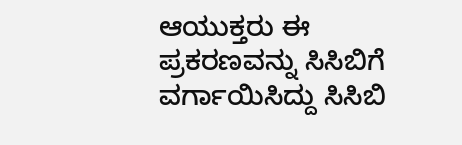ಆಯುಕ್ತರು ಈ ಪ್ರಕರಣವನ್ನು ಸಿಸಿಬಿಗೆ ವರ್ಗಾಯಿಸಿದ್ದು ಸಿಸಿಬಿ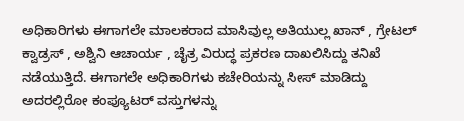ಅಧಿಕಾರಿಗಳು ಈಗಾಗಲೇ ಮಾಲಕರಾದ ಮಾಸಿವುಲ್ಲ ಅತಿಯುಲ್ಲ ಖಾನ್ , ಗ್ರೇಟಲ್ ಕ್ವಾಡ್ರಸ್ , ಅಶ್ವಿನಿ ಆಚಾರ್ಯ , ಚೈತ್ರ ವಿರುದ್ಧ ಪ್ರಕರಣ ದಾಖಲಿಸಿದ್ದು ತನಿಖೆ ನಡೆಯುತ್ತಿದೆ. ಈಗಾಗಲೇ ಅಧಿಕಾರಿಗಳು ಕಚೇರಿಯನ್ನು ಸೀಸ್ ಮಾಡಿದ್ದು ಅದರಲ್ಲಿರೋ ಕಂಪ್ಯೂಟರ್ ವಸ್ತುಗಳನ್ನು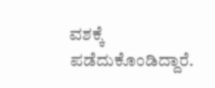ವಶಕ್ಕೆ ಪಡೆದುಕೊಂಡಿದ್ದಾರೆ.